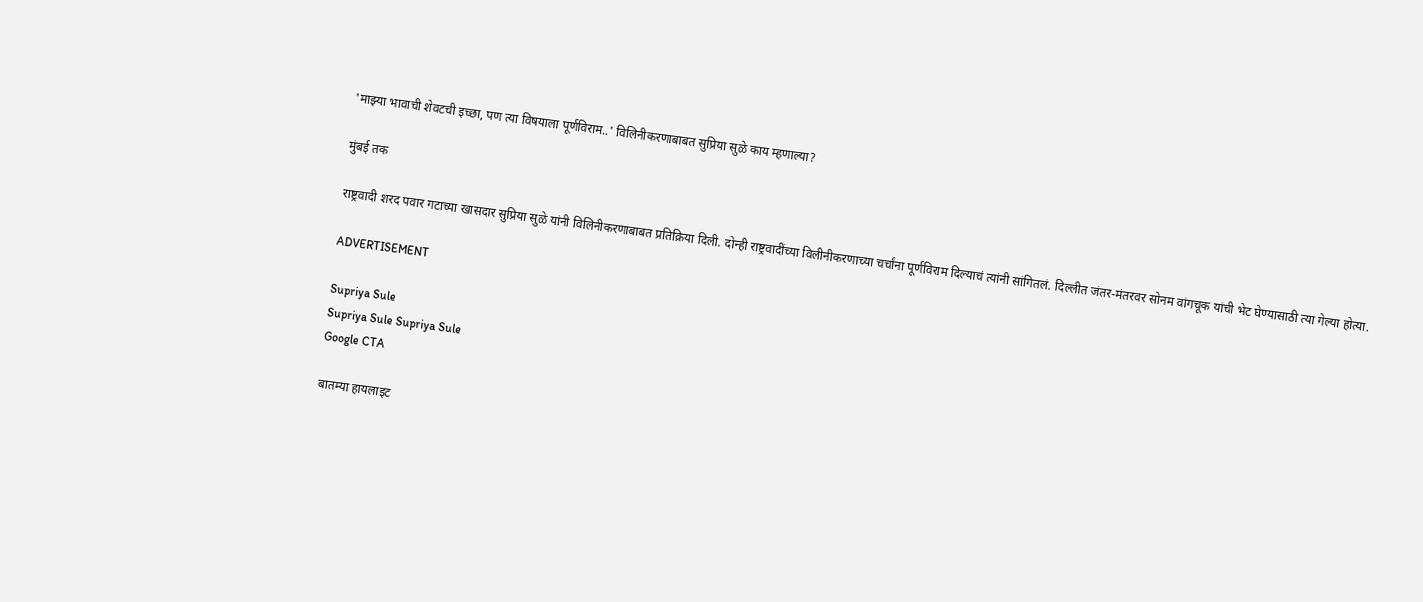'माझ्या भावाची शेवटची इच्छा, पण त्या विषयाला पूर्णविराम..' विलिनीकरणाबाबत सुप्रिया सुळे काय म्हणाल्या?

मुंबई तक

राष्ट्रवादी शरद पवार गटाच्या खासदार सुप्रिया सुळे यांनी विलिनीकरणाबाबत प्रतिक्रिया दिली. दोन्ही राष्ट्रवादींच्या विलीनीकरणाच्या चर्चांना पूर्णविराम दिल्याचं त्यांनी सांगितलं. दिल्लीत जंतर-मंतरवर सोनम वांगचूक यांची भेट घेण्यासाठी त्या गेल्या होत्या.

ADVERTISEMENT

Supriya Sule
Supriya Sule Supriya Sule
Google CTA

बातम्या हायलाइट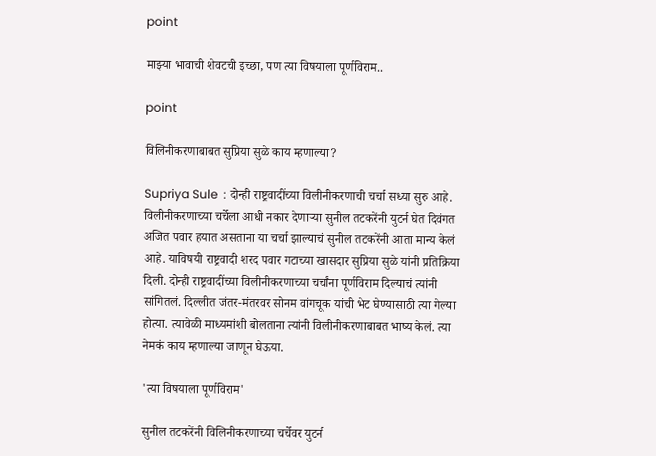point

माझ्या भावाची शेवटची इच्छा, पण त्या विषयाला पूर्णविराम..

point

विलिनीकरणाबाबत सुप्रिया सुळे काय म्हणाल्या?

Supriya Sule  : दोन्ही राष्ट्रवादींच्या विलीनीकरणाची चर्चा सध्या सुरु आहे. विलीनीकरणाच्या चर्चेला आधी नकार देणाऱ्या सुनील तटकरेंनी युटर्न घेत दिवंगत अजित पवार हयात असताना या चर्चा झाल्याचं सुनील तटकरेंनी आता मान्य केलं आहे. याविषयी राष्ट्रवादी शरद पवार गटाच्या खासदार सुप्रिया सुळे यांनी प्रतिक्रिया दिली. दोन्ही राष्ट्रवादींच्या विलीनीकरणाच्या चर्चांना पूर्णविराम दिल्याचं त्यांनी सांगितलं. दिल्लीत जंतर-मंतरवर सोनम वांगचूक यांची भेट घेण्यासाठी त्या गेल्या होत्या. त्यावेळी माध्यमांशी बोलताना त्यांनी विलीनीकरणाबाबत भाष्य केलं. त्या नेमकं काय म्हणाल्या जाणून घेऊया.

'त्या विषयाला पूर्णविराम'

सुनील तटकरेंनी विलिनीकरणाच्या चर्चेवर युटर्न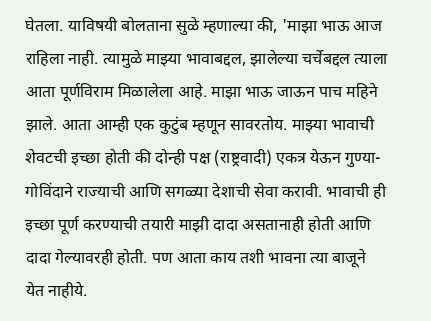घेतला. याविषयी बोलताना सुळे म्हणाल्या की, 'माझा भाऊ आज राहिला नाही. त्यामुळे माझ्या भावाबद्दल, झालेल्या चर्चेबद्दल त्याला आता पूर्णविराम मिळालेला आहे. माझा भाऊ जाऊन पाच महिने झाले. आता आम्ही एक कुटुंब म्हणून सावरतोय. माझ्या भावाची शेवटची इच्छा होती की दोन्ही पक्ष (राष्ट्रवादी) एकत्र येऊन गुण्या-गोविंदाने राज्याची आणि सगळ्या देशाची सेवा करावी. भावाची ही इच्छा पूर्ण करण्याची तयारी माझी दादा असतानाही होती आणि दादा गेल्यावरही होती. पण आता काय तशी भावना त्या बाजूने येत नाहीये.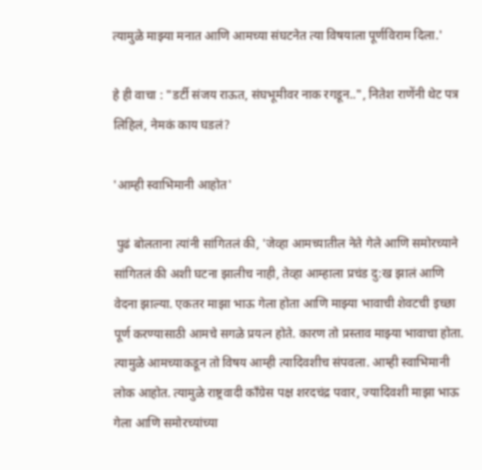त्यामुळे माझ्या मनात आणि आमच्या संघटनेत त्या विषयाला पूर्णविराम दिला.'

हे ही वाचा : "डर्टी संजय राऊत, संघभूमीवर नाक रगडून..", नितेश राणेंनी थेट पत्र लिहिलं, नेमकं काय घडलं?

'आम्ही स्वाभिमानी आहोत'

 पुढं बोलताना त्यांनी सांगितलं की, 'जेव्हा आमच्यातील नेते गेले आणि समोरच्याने सांगितलं की अशी घटना झालीच नाही, तेव्हा आम्हाला प्रचंड दु:ख झालं आणि वेदना झाल्या. एकतर माझा भाऊ गेला होता आणि माझ्या भावाची शेवटची इच्छा पूर्ण करण्यासाठी आमचे सगळे प्रयत्न होते. कारण तो प्रस्ताव माझ्या भावाचा होता. त्यामुळे आमच्याकडून तो विषय आम्ही त्यादिवशीच संपवला. आम्ही स्वाभिमानी लोक आहोत. त्यामुळे राष्ट्रवादी काँग्रेस पक्ष शरदचंद्र पवार, ज्यादिवशी माझा भाऊ गेला आणि समोरच्यांच्या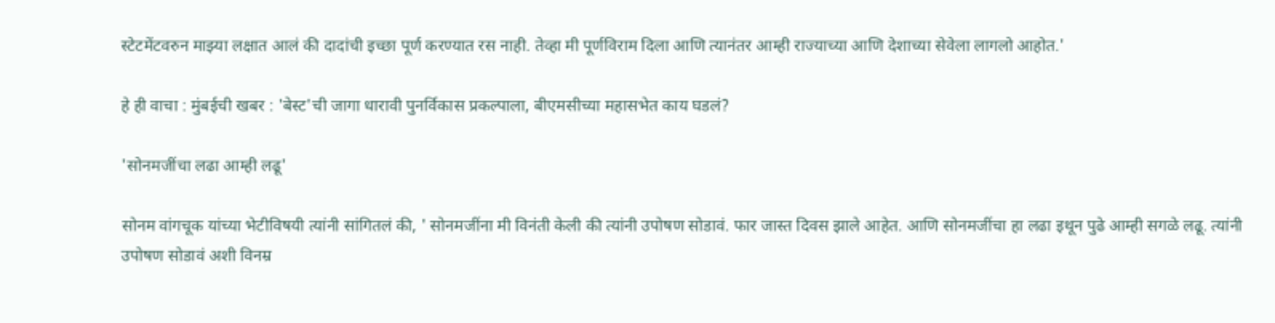स्टेटमेंटवरुन माझ्या लक्षात आलं की दादांची इच्छा पूर्ण करण्यात रस नाही. तेव्हा मी पूर्णविराम दिला आणि त्यानंतर आम्ही राज्याच्या आणि देशाच्या सेवेला लागलो आहोत.'

हे ही वाचा : मुंबईची खबर : 'बेस्ट'ची जागा धारावी पुनर्विकास प्रकल्पाला, बीएमसीच्या महासभेत काय घडलं?

'सोनमजींचा लढा आम्ही लढू'

सोनम वांगचूक यांच्या भेटीविषयी त्यांनी सांगितलं की, ' सोनमजींना मी विनंती केली की त्यांनी उपोषण सोडावं. फार जास्त दिवस झाले आहेत. आणि सोनमजींचा हा लढा इथून पुढे आम्ही सगळे लढू. त्यांनी उपोषण सोडावं अशी विनम्र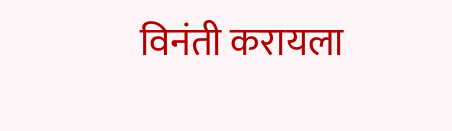विनंती करायला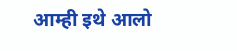आम्ही इथे आलो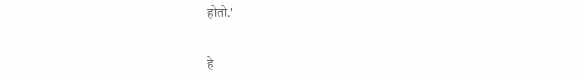होतो.'


हे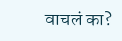वाचलं का?